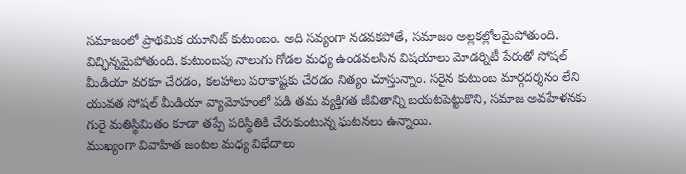సమాజంలో ప్రాథమిక యూనిట్ కుటుంబం. అది సవ్యంగా నడవకపోతే, సమాజం అల్లకల్లోలమైపోతుంది. విచ్ఛిన్నమైపోతుంది. కుటుంబపు నాలుగు గోడల మధ్య ఉండవలసిన విషయాలు మోడర్నిటీ పేరుతో సోషల్ మీడియా వరకూ చేరడం, కలహాలు పరాకాష్టకు చేరడం నిత్యం చూస్తున్నాం. సరైన కుటుంబ మార్గదర్శనం లేని యువత సోషల్ మీడియా వ్యామోహంలో పడి తమ వ్యక్తిగత జీవితాన్ని బయటపెట్టుకొని, సమాజ అవహేళనకు గురై మతిస్థిమితం కూడా తప్పే పరిస్థితికి చేరుకుంటున్న ఘటనలు ఉన్నాయి.
ముఖ్యంగా వివాహిత జంటల మధ్య విభేదాలు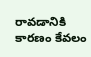రావడానికి కారణం కేవలం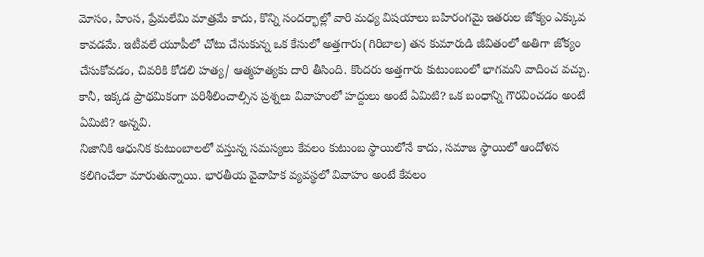మోసం, హింస, ప్రేమలేమి మాత్రమే కాదు, కొన్ని సందర్భాల్లో వారి మధ్య విషయాలు బహిరంగమై ఇతరుల జోక్యం ఎక్కువ కావడమే. ఇటీవలే యూపీలో చోటు చేసుకున్న ఒక కేసులో అత్తగారు(గిరిబాల) తన కుమారుడి జీవితంలో అతిగా జోక్యం చేసుకోవడం, చివరికి కోడలి హత్య/ ఆత్మహత్యకు దారి తీసింది. కొందరు అత్తగారు కుటుంబంలో భాగమని వాదించ వచ్చు. కానీ, ఇక్కడ ప్రాథమికంగా పరిశీలించాల్సిన ప్రశ్నలు వివాహంలో హద్దులు అంటే ఏమిటి? ఒక బంధాన్ని గౌరవించడం అంటే ఏమిటి? అన్నవి.
నిజానికి ఆధునిక కుటుంబాలలో వస్తున్న సమస్యలు కేవలం కుటుంబ స్థాయిలోనే కాదు, సమాజ స్థాయిలో ఆందోళన కలిగించేలా మారుతున్నాయి. భారతీయ వైవాహిక వ్యవస్థలో వివాహం అంటే కేవలం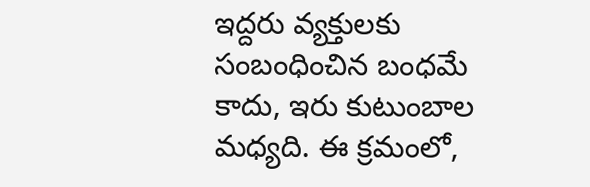ఇద్దరు వ్యక్తులకు సంబంధించిన బంధమే కాదు, ఇరు కుటుంబాల మధ్యది. ఈ క్రమంలో,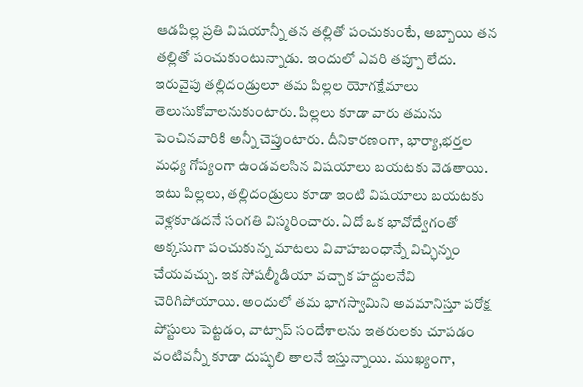ఆడపిల్ల ప్రతి విషయాన్నీ తన తల్లితో పంచుకుంటే, అబ్బాయి తన తల్లితో పంచుకుంటున్నాడు. ఇందులో ఎవరి తప్పూ లేదు. ఇరువైపు తల్లిదండ్రులూ తమ పిల్లల యోగక్షేమాలు తెలుసుకోవాలనుకుంటారు. పిల్లలు కూడా వారు తమను పెంచినవారికి అన్నీ చెప్తుంటారు. దీనికారణంగా, భార్యా,భర్తల మధ్య గోప్యంగా ఉండవలసిన విషయాలు బయటకు వెడతాయి.
ఇటు పిల్లలు, తల్లిదండ్రులు కూడా ఇంటి విషయాలు బయటకు వెళ్లకూడదనే సంగతి విస్మరించారు. ఏదో ఒక భావోద్వేగంతో అక్కసుగా పంచుకున్న మాటలు వివాహబంధాన్నే విచ్ఛిన్నం చేయవచ్చు. ఇక సోషల్మీడియా వచ్చాక హద్దులనేవి చెరిగిపోయాయి. అందులో తమ భాగస్వామిని అవమానిస్తూ పరోక్ష పోస్టులు పెట్టడం, వాట్సాప్ సందేశాలను ఇతరులకు చూపడం వంటివన్నీ కూడా దుష్ఫలి తాలనే ఇస్తున్నాయి. ముఖ్యంగా,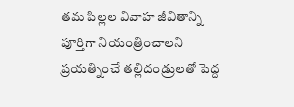తమ పిల్లల వివాహ జీవితాన్ని పూర్తిగా నియంత్రించాలని ప్రయత్నించే తల్లిదండ్రులతో పెద్ద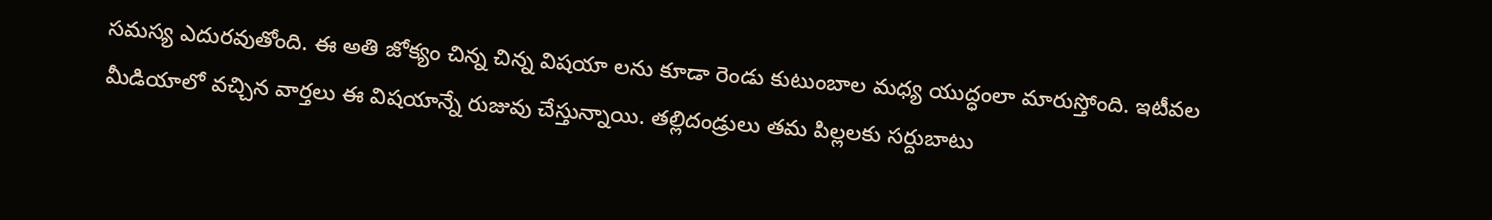సమస్య ఎదురవుతోంది. ఈ అతి జోక్యం చిన్న చిన్న విషయా లను కూడా రెండు కుటుంబాల మధ్య యుద్ధంలా మారుస్తోంది. ఇటీవల మీడియాలో వచ్చిన వార్తలు ఈ విషయాన్నే రుజువు చేస్తున్నాయి. తల్లిదండ్రులు తమ పిల్లలకు సర్దుబాటు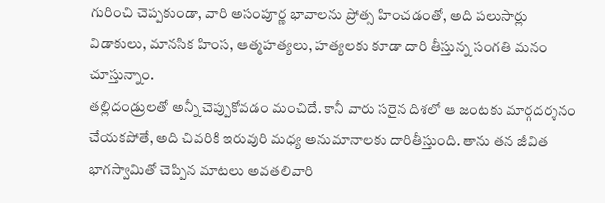గురించి చెప్పకుండా, వారి అసంపూర్ణ భావాలను ప్రోత్స హించడంతో, అది పలుసార్లు విడాకులు, మానసిక హింస, ఆత్మహత్యలు, హత్యలకు కూడా దారి తీస్తున్న సంగతి మనం చూస్తున్నాం.
తల్లిదండ్రులతో అన్నీ చెప్పుకోవడం మంచిదే. కానీ వారు సరైన దిశలో ఆ జంటకు మార్గదర్శనం చేయకపోతే, అది చివరికి ఇరువురి మధ్య అనుమానాలకు దారితీస్తుంది. తాను తన జీవిత భాగస్వామితో చెప్పిన మాటలు అవతలివారి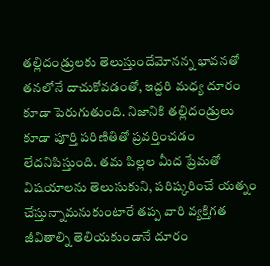తల్లిదండ్రులకు తెలుస్తుందేమోనన్న భావనతో తనలోనే దాచుకోవడంతో, ఇద్దరి మధ్య దూరం కూడా పెరుగుతుంది. నిజానికి తల్లిదండ్రులు కూడా పూర్తి పరిణితితో ప్రవర్తించడం లేదనిపిస్తుంది. తమ పిల్లల మీద ప్రేమతో విషయాలను తెలుసుకుని, పరిష్కరించే యత్నం చేస్తున్నామనుకుంటారే తప్ప వారి వ్యక్తిగత జీవితాల్ని తెలియకుండానే దూరం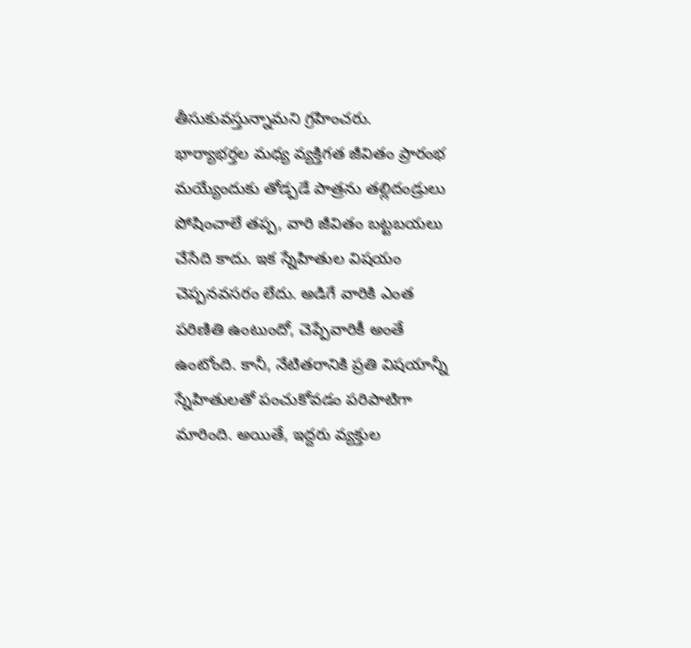తీసుకువస్తున్నామని గ్రహించరు.
భార్యాభర్తల మధ్య వ్యక్తిగత జీవితం ప్రారంభ మయ్యేందుకు తోడ్పడే పాత్రను తల్లిదండ్రులు పోషించాలే తప్ప, వారి జీవితం బట్టబయలు చేసేది కాదు. ఇక స్నేహితుల విషయం చెప్పనవసరం లేదు. అడిగే వారికి ఎంత పరిణితి ఉంటుందో, చెప్పేవారికీ అంతే ఉంటోంది. కానీ, నేటితరానికి ప్రతి విషయాన్నీ స్నేహితులతో పంచుకోవడం పరిపాటిగా మారింది. అయితే, ఇద్దరు వ్యక్తుల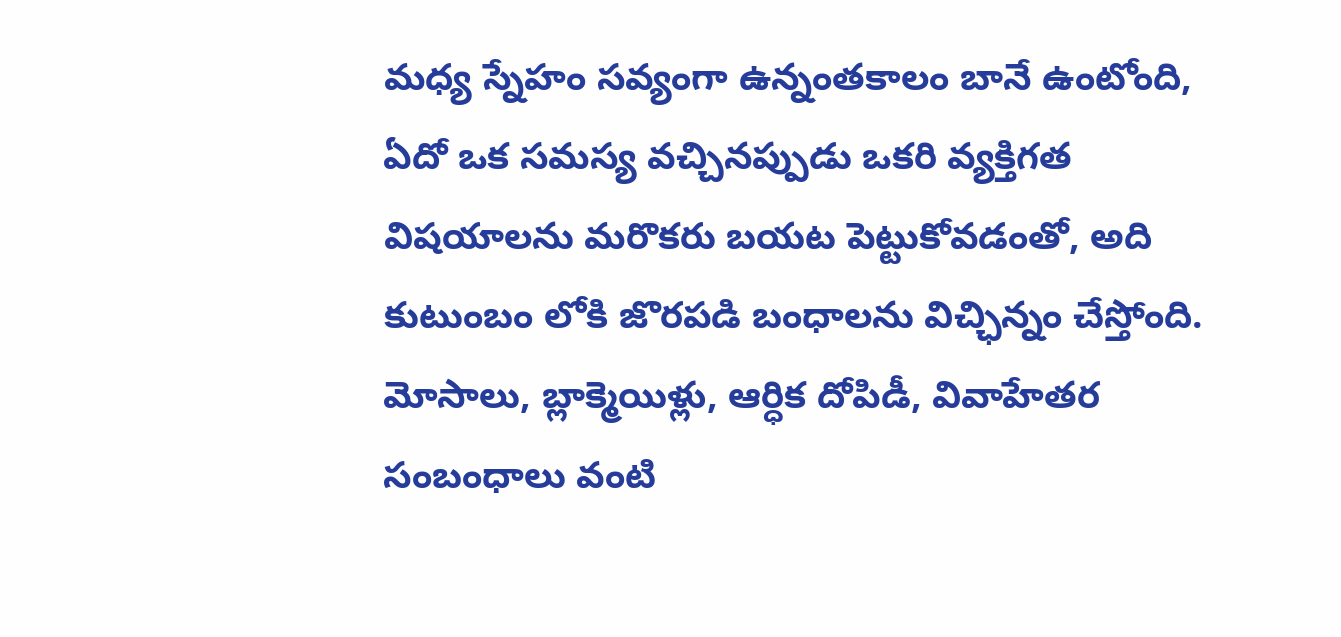మధ్య స్నేహం సవ్యంగా ఉన్నంతకాలం బానే ఉంటోంది, ఏదో ఒక సమస్య వచ్చినప్పుడు ఒకరి వ్యక్తిగత విషయాలను మరొకరు బయట పెట్టుకోవడంతో, అది కుటుంబం లోకి జొరపడి బంధాలను విచ్ఛిన్నం చేస్తోంది. మోసాలు, బ్లాక్మెయిళ్లు, ఆర్ధిక దోపిడీ, వివాహేతర సంబంధాలు వంటి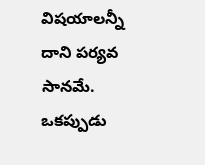విషయాలన్నీ దాని పర్యవ సానమే.
ఒకప్పుడు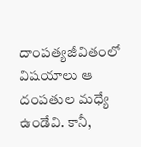దాంపత్యజీవితంలో విషయాలు ఆ దంపతుల మధ్యే ఉండేవి. కానీ,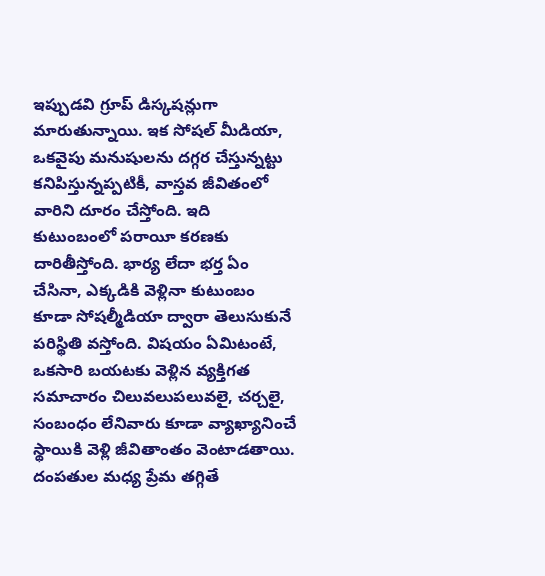ఇప్పుడవి గ్రూప్ డిస్కషన్లుగా మారుతున్నాయి. ఇక సోషల్ మీడియా, ఒకవైపు మనుషులను దగ్గర చేస్తున్నట్టు కనిపిస్తున్నప్పటికీ, వాస్తవ జీవితంలో వారిని దూరం చేస్తోంది. ఇది కుటుంబంలో పరాయీ కరణకు దారితీస్తోంది. భార్య లేదా భర్త ఏం చేసినా, ఎక్కడికి వెళ్లినా కుటుంబం కూడా సోషల్మీడియా ద్వారా తెలుసుకునే పరిస్థితి వస్తోంది. విషయం ఏమిటంటే, ఒకసారి బయటకు వెళ్లిన వ్యక్తిగత సమాచారం చిలువలుపలువలై, చర్చలై, సంబంధం లేనివారు కూడా వ్యాఖ్యానించే స్థాయికి వెళ్లి జీవితాంతం వెంటాడతాయి.
దంపతుల మధ్య ప్రేమ తగ్గితే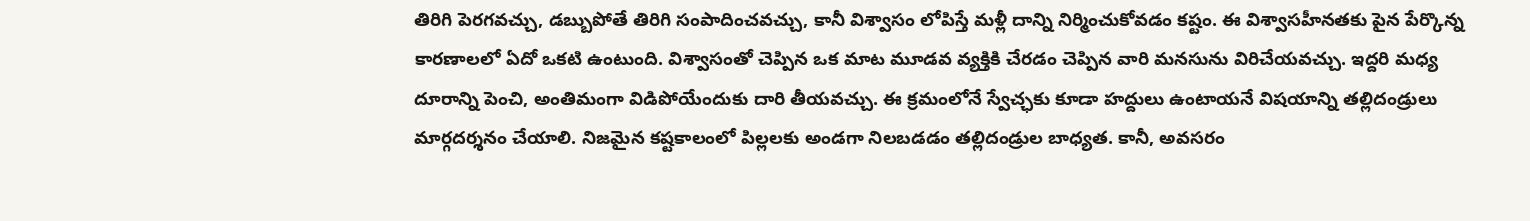తిరిగి పెరగవచ్చు, డబ్బుపోతే తిరిగి సంపాదించవచ్చు, కానీ విశ్వాసం లోపిస్తే మళ్లీ దాన్ని నిర్మించుకోవడం కష్టం. ఈ విశ్వాసహీనతకు పైన పేర్కొన్న కారణాలలో ఏదో ఒకటి ఉంటుంది. విశ్వాసంతో చెప్పిన ఒక మాట మూడవ వ్యక్తికి చేరడం చెప్పిన వారి మనసును విరిచేయవచ్చు. ఇద్దరి మధ్య దూరాన్ని పెంచి, అంతిమంగా విడిపోయేందుకు దారి తీయవచ్చు. ఈ క్రమంలోనే స్వేచ్ఛకు కూడా హద్దులు ఉంటాయనే విషయాన్ని తల్లిదండ్రులు మార్గదర్శనం చేయాలి. నిజమైన కష్టకాలంలో పిల్లలకు అండగా నిలబడడం తల్లిదండ్రుల బాధ్యత. కానీ, అవసరం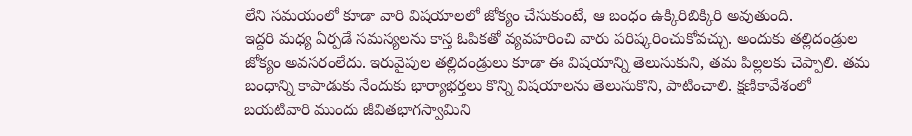లేని సమయంలో కూడా వారి విషయాలలో జోక్యం చేసుకుంటే, ఆ బంధం ఉక్కిరిబిక్కిరి అవుతుంది.
ఇద్దరి మధ్య ఏర్పడే సమస్యలను కాస్త ఓపికతో వ్యవహరించి వారు పరిష్కరించుకోవచ్చు. అందుకు తల్లిదండ్రుల జోక్యం అవసరంలేదు. ఇరువైపుల తల్లిదండ్రులు కూడా ఈ విషయాన్ని తెలుసుకుని, తమ పిల్లలకు చెప్పాలి. తమ బంధాన్ని కాపాడుకు నేందుకు భార్యాభర్తలు కొన్ని విషయాలను తెలుసుకొని, పాటించాలి. క్షణికావేశంలో బయటివారి ముందు జీవితభాగస్వామిని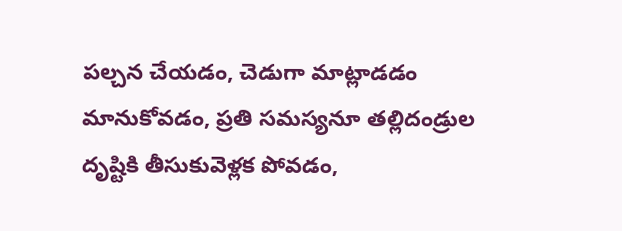పల్చన చేయడం, చెడుగా మాట్లాడడం మానుకోవడం, ప్రతి సమస్యనూ తల్లిదండ్రుల దృష్టికి తీసుకువెళ్లక పోవడం,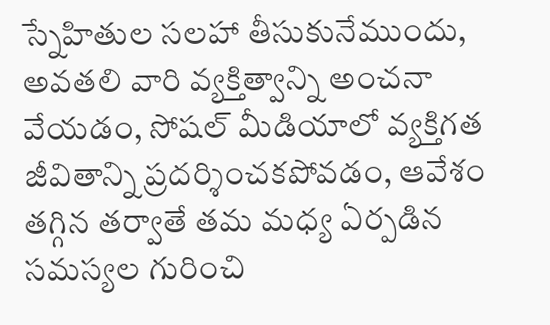స్నేహితుల సలహా తీసుకునేముందు, అవతలి వారి వ్యక్తిత్వాన్ని అంచనా వేయడం, సోషల్ మీడియాలో వ్యక్తిగత జీవితాన్ని ప్రదర్శించకపోవడం, ఆవేశం తగ్గిన తర్వాతే తమ మధ్య ఏర్పడిన సమస్యల గురించి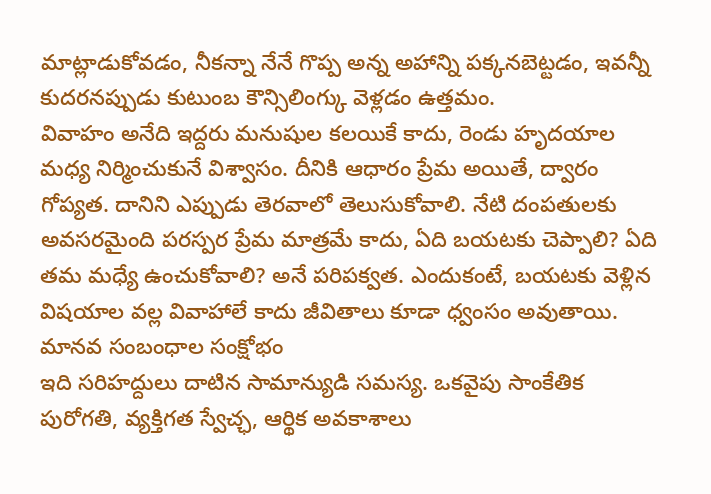మాట్లాడుకోవడం, నీకన్నా నేనే గొప్ప అన్న అహాన్ని పక్కనబెట్టడం, ఇవన్నీ కుదరనప్పుడు కుటుంబ కౌన్సిలింగ్కు వెళ్లడం ఉత్తమం.
వివాహం అనేది ఇద్దరు మనుషుల కలయికే కాదు, రెండు హృదయాల మధ్య నిర్మించుకునే విశ్వాసం. దీనికి ఆధారం ప్రేమ అయితే, ద్వారం గోప్యత. దానిని ఎప్పుడు తెరవాలో తెలుసుకోవాలి. నేటి దంపతులకు అవసరమైంది పరస్పర ప్రేమ మాత్రమే కాదు, ఏది బయటకు చెప్పాలి? ఏది తమ మధ్యే ఉంచుకోవాలి? అనే పరిపక్వత. ఎందుకంటే, బయటకు వెళ్లిన విషయాల వల్ల వివాహాలే కాదు జీవితాలు కూడా ధ్వంసం అవుతాయి.
మానవ సంబంధాల సంక్షోభం
ఇది సరిహద్దులు దాటిన సామాన్యుడి సమస్య. ఒకవైపు సాంకేతిక పురోగతి, వ్యక్తిగత స్వేచ్ఛ, ఆర్థిక అవకాశాలు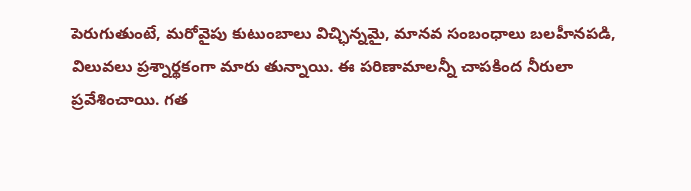పెరుగుతుంటే, మరోవైపు కుటుంబాలు విచ్ఛిన్నమై, మానవ సంబంధాలు బలహీనపడి, విలువలు ప్రశ్నార్థకంగా మారు తున్నాయి. ఈ పరిణామాలన్నీ చాపకింద నీరులా ప్రవేశించాయి. గత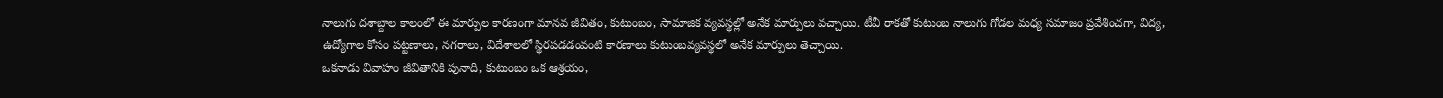నాలుగు దశాబ్దాల కాలంలో ఈ మార్పుల కారణంగా మానవ జీవితం, కుటుంబం, సామాజిక వ్యవస్థల్లో అనేక మార్పులు వచ్చాయి. టీవీ రాకతో కుటుంబ నాలుగు గోడల మధ్య సమాజం ప్రవేశించగా, విద్య, ఉద్యోగాల కోసం పట్టణాలు, నగరాలు, విదేశాలలో స్థిరపడడంవంటి కారణాలు కుటుంబవ్యవస్థలో అనేక మార్పులు తెచ్చాయి.
ఒకనాడు వివాహం జీవితానికి పునాది, కుటుంబం ఒక ఆశ్రయం,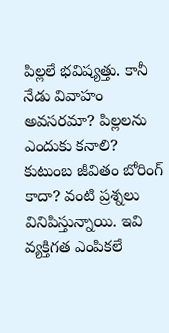పిల్లలే భవిష్యత్తు. కానీ నేడు వివాహం అవసరమా? పిల్లలను ఎందుకు కనాలి? కుటుంబ జీవితం బోరింగ్ కాదా? వంటి ప్రశ్నలు వినిపిస్తున్నాయి. ఇవి వ్యక్తిగత ఎంపికలే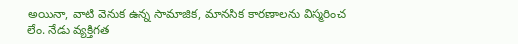అయినా, వాటి వెనుక ఉన్న సామాజిక, మానసిక కారణాలను విస్మరించ లేం. నేడు వ్యక్తిగత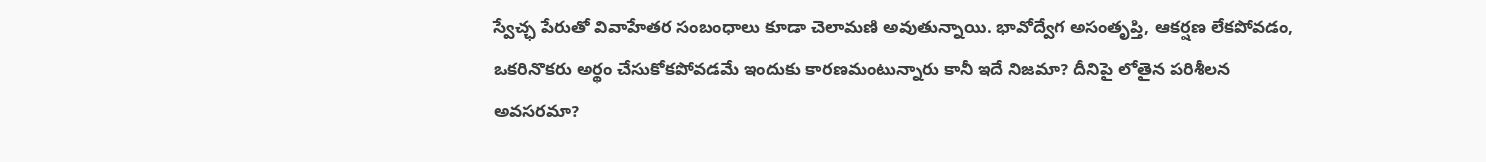స్వేచ్ఛ పేరుతో వివాహేతర సంబంధాలు కూడా చెలామణి అవుతున్నాయి. భావోద్వేగ అసంతృప్తి, ఆకర్షణ లేకపోవడం, ఒకరినొకరు అర్థం చేసుకోకపోవడమే ఇందుకు కారణమంటున్నారు కానీ ఇదే నిజమా? దీనిపై లోతైన పరిశీలన అవసరమా?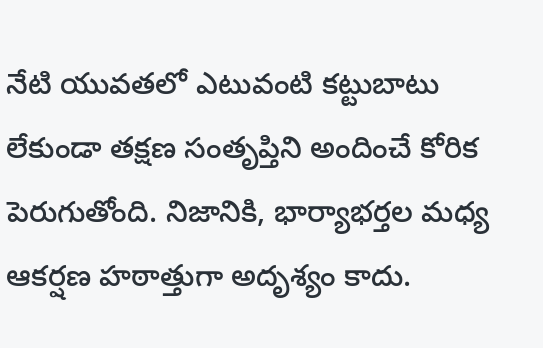నేటి యువతలో ఎటువంటి కట్టుబాటు లేకుండా తక్షణ సంతృప్తిని అందించే కోరిక పెరుగుతోంది. నిజానికి, భార్యాభర్తల మధ్య ఆకర్షణ హఠాత్తుగా అదృశ్యం కాదు.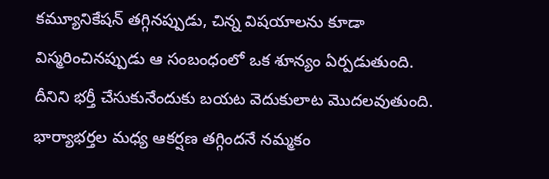కమ్యూనికేషన్ తగ్గినప్పుడు, చిన్న విషయాలను కూడా విస్మరించినప్పుడు ఆ సంబంధంలో ఒక శూన్యం ఏర్పడుతుంది. దీనిని భర్తీ చేసుకునేందుకు బయట వెదుకులాట మొదలవుతుంది. భార్యాభర్తల మధ్య ఆకర్షణ తగ్గిందనే నమ్మకం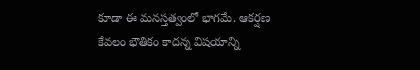కూడా ఈ మనస్తత్వంలో భాగమే. ఆకర్షణ కేవలం భౌతికం కాదన్న విషయాన్ని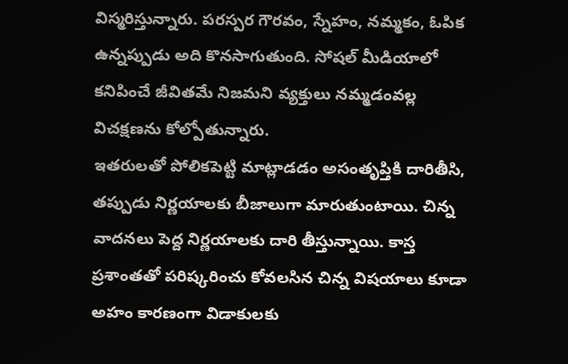విస్మరిస్తున్నారు. పరస్పర గౌరవం, స్నేహం, నమ్మకం, ఓపిక ఉన్నప్పుడు అది కొనసాగుతుంది. సోషల్ మీడియాలో కనిపించే జీవితమే నిజమని వ్యక్తులు నమ్మడంవల్ల విచక్షణను కోల్పోతున్నారు.
ఇతరులతో పోలికపెట్టి మాట్లాడడం అసంతృప్తికి దారితీసి, తప్పుడు నిర్ణయాలకు బీజాలుగా మారుతుంటాయి. చిన్న వాదనలు పెద్ద నిర్ణయాలకు దారి తీస్తున్నాయి. కాస్త ప్రశాంతతో పరిష్కరించు కోవలసిన చిన్న విషయాలు కూడా అహం కారణంగా విడాకులకు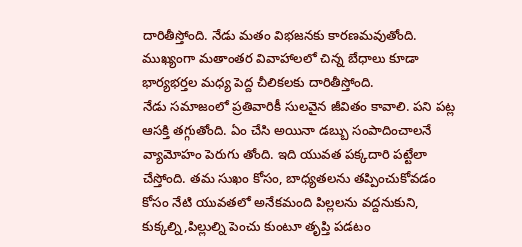దారితీస్తోంది. నేడు మతం విభజనకు కారణమవుతోంది. ముఖ్యంగా మతాంతర వివాహాలలో చిన్న బేధాలు కూడా భార్యభర్తల మధ్య పెద్ద చీలికలకు దారితీస్తోంది.
నేడు సమాజంలో ప్రతివారికీ సులవైన జీవితం కావాలి. పని పట్ల ఆసక్తి తగ్గుతోంది. ఏం చేసి అయినా డబ్బు సంపాదించాలనే వ్యామోహం పెరుగు తోంది. ఇది యువత పక్కదారి పట్టేలా చేస్తోంది. తమ సుఖం కోసం, బాధ్యతలను తప్పించుకోవడం కోసం నేటి యువతలో అనేకమంది పిల్లలను వద్దనుకుని, కుక్కల్ని,పిల్లుల్ని పెంచు కుంటూ తృప్తి పడటం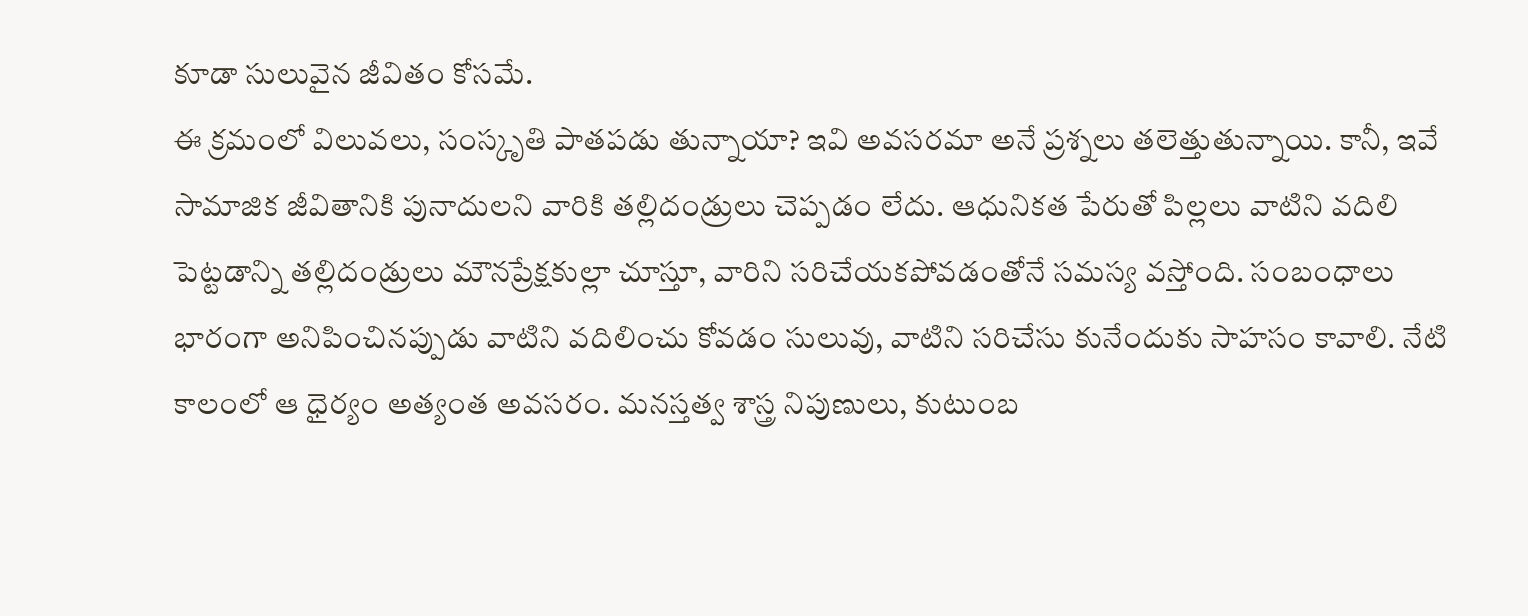కూడా సులువైన జీవితం కోసమే.
ఈ క్రమంలో విలువలు, సంస్కృతి పాతపడు తున్నాయా? ఇవి అవసరమా అనే ప్రశ్నలు తలెత్తుతున్నాయి. కానీ, ఇవే సామాజిక జీవితానికి పునాదులని వారికి తల్లిదండ్రులు చెప్పడం లేదు. ఆధునికత పేరుతో పిల్లలు వాటిని వదిలి పెట్టడాన్ని తల్లిదండ్రులు మౌనప్రేక్షకుల్లా చూస్తూ, వారిని సరిచేయకపోవడంతోనే సమస్య వస్తోంది. సంబంధాలు భారంగా అనిపించినప్పుడు వాటిని వదిలించు కోవడం సులువు, వాటిని సరిచేసు కునేందుకు సాహసం కావాలి. నేటి కాలంలో ఆ ధైర్యం అత్యంత అవసరం. మనస్తత్వ శాస్త్ర నిపుణులు, కుటుంబ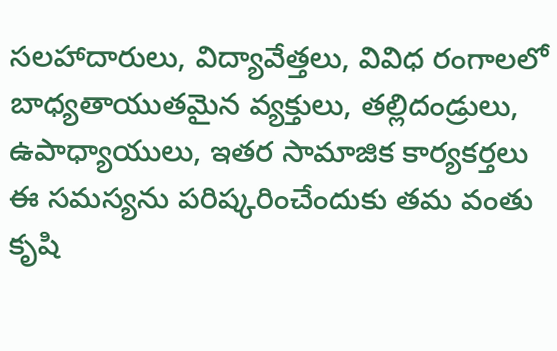సలహాదారులు, విద్యావేత్తలు, వివిధ రంగాలలో బాధ్యతాయుతమైన వ్యక్తులు, తల్లిదండ్రులు, ఉపాధ్యాయులు, ఇతర సామాజిక కార్యకర్తలు ఈ సమస్యను పరిష్కరించేందుకు తమ వంతు కృషి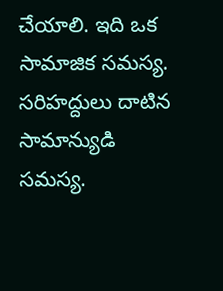చేయాలి. ఇది ఒక సామాజిక సమస్య. సరిహద్దులు దాటిన సామాన్యుడి సమస్య.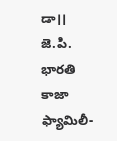డా।। జె.పి. భారతి కాజా
ఫ్యామిలీ-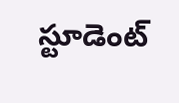స్టూడెంట్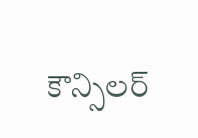కౌన్సిలర్